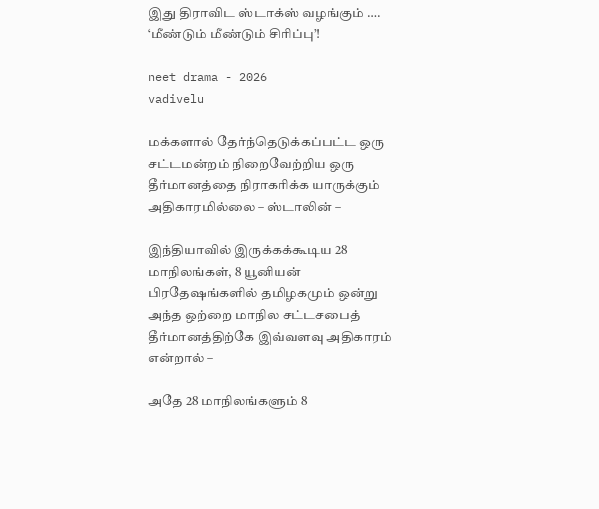இது திராவிட ஸ்டாக்ஸ் வழங்கும் …. ‘மீண்டும் மீண்டும் சிரிப்பு’!

neet drama - 2026
vadivelu

மக்களால் தேர்ந்தெடுக்கப்பட்ட ஒரு சட்டமன்றம் நிறைவேற்றிய ஒரு தீர்மானத்தை நிராகரிக்க யாருக்கும் அதிகாரமில்லை – ஸ்டாலின் –

இந்தியாவில் இருக்கக்கூடிய 28 மாநிலங்கள், 8 யூனியன் பிரதேஷங்களில் தமிழகமும் ஒன்று அந்த ஒற்றை மாநில சட்டசபைத் தீர்மானத்திற்கே இவ்வளவு அதிகாரம் என்றால் –

அதே 28 மாநிலங்களும் 8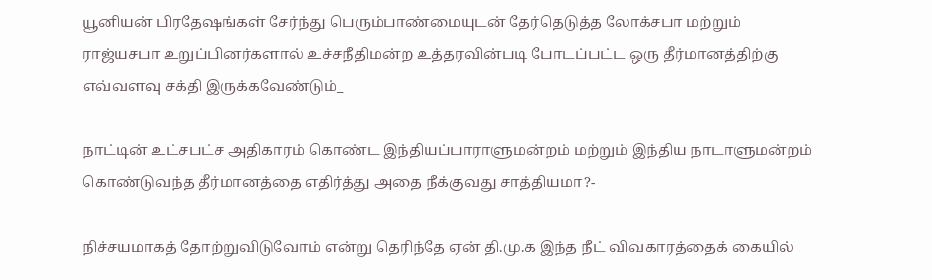யூனியன் பிரதேஷங்கள் சேர்ந்து பெரும்பாண்மையுடன் தேர்தெடுத்த லோக்சபா மற்றும் ராஜ்யசபா உறுப்பினர்களால் உச்சநீதிமன்ற உத்தரவின்படி போடப்பட்ட ஒரு தீர்மானத்திற்கு எவ்வளவு சக்தி இருக்கவேண்டும்_

நாட்டின் உட்சபட்ச அதிகாரம் கொண்ட இந்தியப்பாராளுமன்றம் மற்றும் இந்திய நாடாளுமன்றம் கொண்டுவந்த தீர்மானத்தை எதிர்த்து அதை நீக்குவது சாத்தியமா?-

நிச்சயமாகத் தோற்றுவிடுவோம் என்று தெரிந்தே ஏன் தி.மு.க இந்த நீட் விவகாரத்தைக் கையில்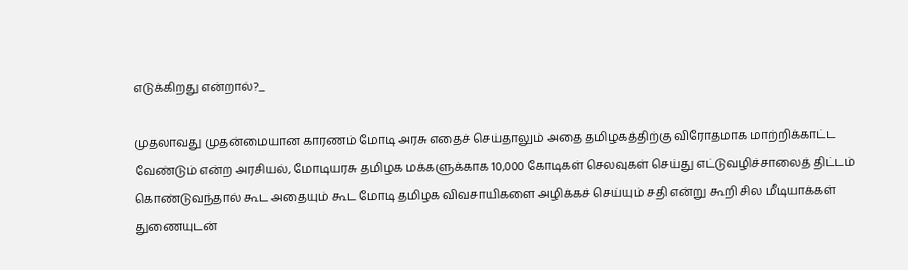எடுக்கிறது என்றால்?_

முதலாவது முதன்மையான காரணம் மோடி அரசு எதைச் செய்தாலும் அதை தமிழகத்திற்கு விரோதமாக மாற்றிக்காட்ட வேண்டும் என்ற அரசியல், மோடியரசு தமிழக மக்களுக்காக 10,000 கோடிகள் செலவுகள் செய்து எட்டுவழிச்சாலைத் திட்டம் கொண்டுவந்தால் கூட அதையும் கூட மோடி தமிழக விவசாயிகளை அழிக்கச் செய்யும் சதி என்று கூறி சில மீடியாக்கள் துணையுடன்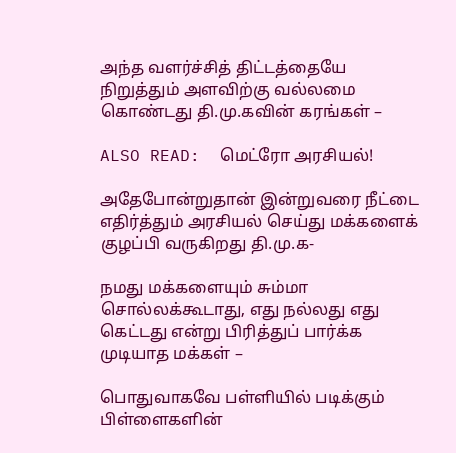அந்த வளர்ச்சித் திட்டத்தையே நிறுத்தும் அளவிற்கு வல்லமை கொண்டது தி.மு.கவின் கரங்கள் –

ALSO READ:  மெட்ரோ அரசியல்!

அதேபோன்றுதான் இன்றுவரை நீட்டை எதிர்த்தும் அரசியல் செய்து மக்களைக் குழப்பி வருகிறது தி.மு.க-

நமது மக்களையும் சும்மா சொல்லக்கூடாது, எது நல்லது எது கெட்டது என்று பிரித்துப் பார்க்க முடியாத மக்கள் –

பொதுவாகவே பள்ளியில் படிக்கும் பிள்ளைகளின்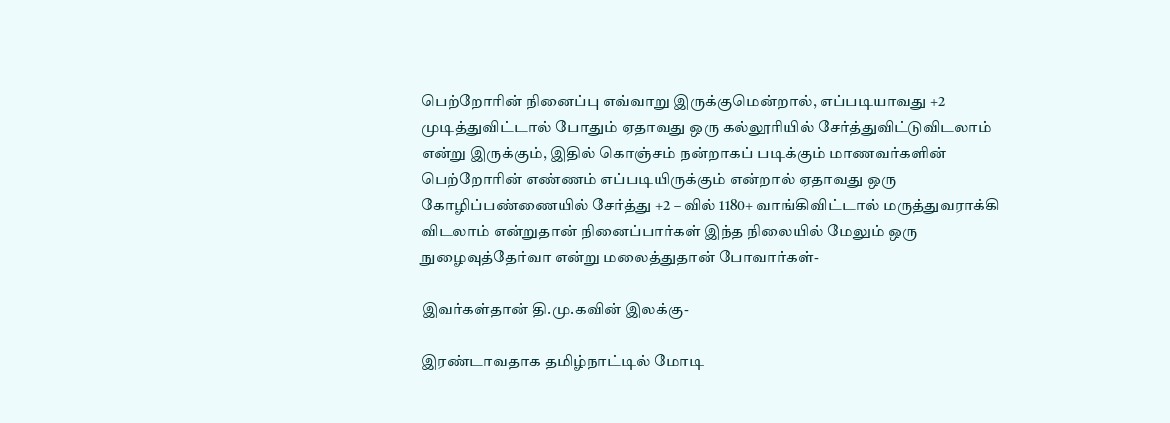பெற்றோரின் நினைப்பு எவ்வாறு இருக்குமென்றால், எப்படியாவது +2 முடித்துவிட்டால் போதும் ஏதாவது ஒரு கல்லூரியில் சேர்த்துவிட்டுவிடலாம் என்று இருக்கும், இதில் கொஞ்சம் நன்றாகப் படிக்கும் மாணவர்களின் பெற்றோரின் எண்ணம் எப்படியிருக்கும் என்றால் ஏதாவது ஒரு கோழிப்பண்ணையில் சேர்த்து +2 – வில் 1180+ வாங்கிவிட்டால் மருத்துவராக்கி விடலாம் என்றுதான் நினைப்பார்கள் இந்த நிலையில் மேலும் ஒரு நுழைவுத்தேர்வா என்று மலைத்துதான் போவார்கள்-

இவர்கள்தான் தி.மு.கவின் இலக்கு-

இரண்டாவதாக தமிழ்நாட்டில் மோடி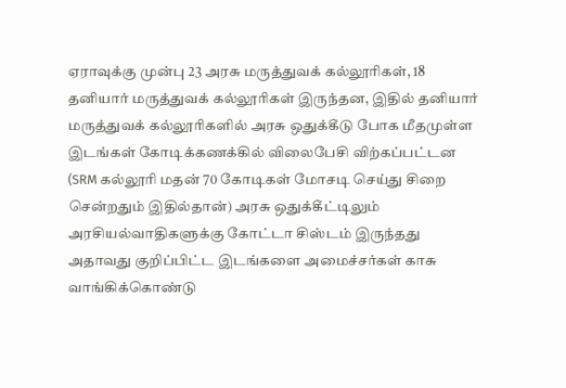ஏராவுக்கு முன்பு 23 அரசு மருத்துவக் கல்லூரிகள், 18 தனியார் மருத்துவக் கல்லூரிகள் இருந்தன, இதில் தனியார் மருத்துவக் கல்லூரிகளில் அரசு ஒதுக்கீடு போக மீதமுள்ள இடங்கள் கோடிக்கணக்கில் விலைபேசி விற்கப்பட்டன (SRM கல்லூரி மதன் 70 கோடிகள் மோசடி செய்து சிறை சென்றதும் இதில்தான்) அரசு ஒதுக்கீட்டிலும் அரசியல்வாதிகளுக்கு கோட்டா சிஸ்டம் இருந்தது அதாவது குறிப்பிட்ட இடங்களை அமைச்சர்கள் காசு வாங்கிக்கொண்டு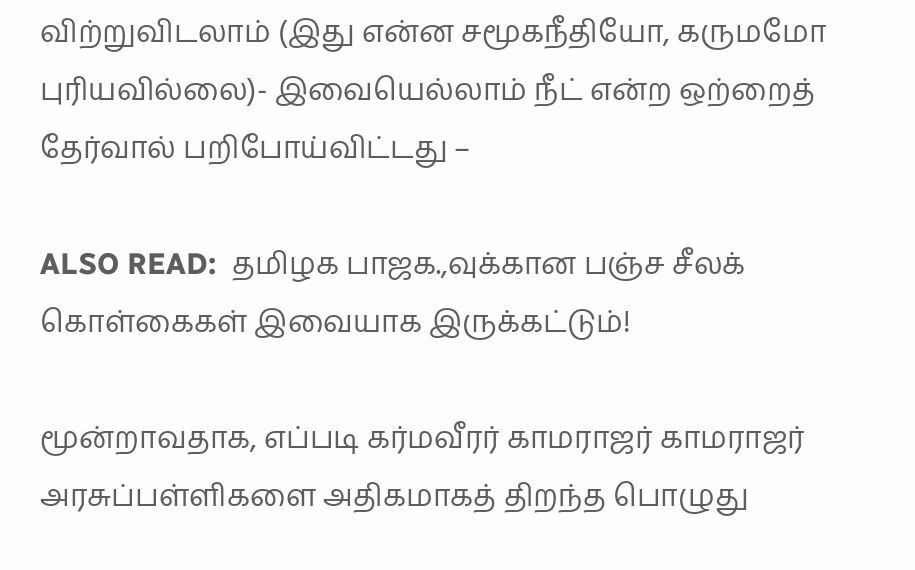விற்றுவிடலாம் (இது என்ன சமூகநீதியோ, கருமமோ புரியவில்லை)- இவையெல்லாம் நீட் என்ற ஒற்றைத் தேர்வால் பறிபோய்விட்டது –

ALSO READ:  தமிழக பாஜக.,வுக்கான பஞ்ச சீலக் கொள்கைகள் இவையாக இருக்கட்டும்!

மூன்றாவதாக, எப்படி கர்மவீரர் காமராஜர் காமராஜர் அரசுப்பள்ளிகளை அதிகமாகத் திறந்த பொழுது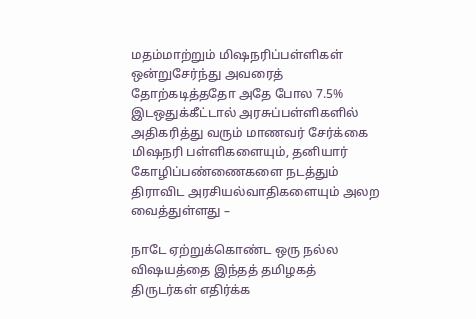மதம்மாற்றும் மிஷநரிப்பள்ளிகள் ஒன்றுசேர்ந்து அவரைத் தோற்கடித்ததோ அதே போல 7.5% இடஒதுக்கீட்டால் அரசுப்பள்ளிகளில் அதிகரித்து வரும் மாணவர் சேர்க்கை மிஷநரி பள்ளிகளையும், தனியார் கோழிப்பண்ணைகளை நடத்தும் திராவிட அரசியல்வாதிகளையும் அலற வைத்துள்ளது –

நாடே ஏற்றுக்கொண்ட ஒரு நல்ல விஷயத்தை இந்தத் தமிழகத் திருடர்கள் எதிர்க்க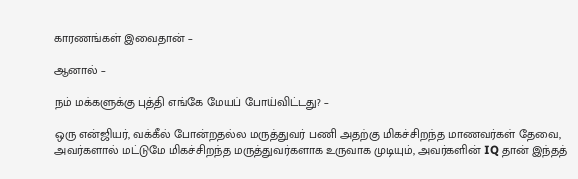காரணங்கள் இவைதான் –

ஆனால் –

நம் மக்களுக்கு புத்தி எங்கே மேயப் போய்விட்டது? –

ஒரு என்ஜியர், வக்கீல் போன்றதல்ல மருத்துவர் பணி அதற்கு மிகச்சிறந்த மாணவர்கள் தேவை, அவர்களால் மட்டுமே மிகச்சிறந்த மருத்துவர்களாக உருவாக முடியும், அவர்களின் IQ தான் இந்தத்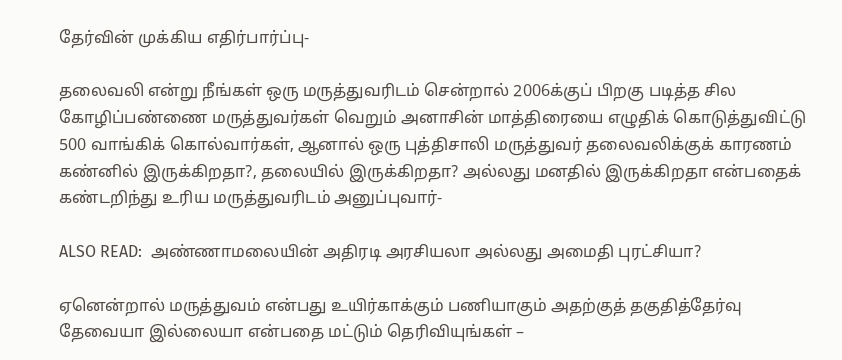தேர்வின் முக்கிய எதிர்பார்ப்பு-

தலைவலி என்று நீங்கள் ஒரு மருத்துவரிடம் சென்றால் 2006க்குப் பிறகு படித்த சில கோழிப்பண்ணை மருத்துவர்கள் வெறும் அனாசின் மாத்திரையை எழுதிக் கொடுத்துவிட்டு 500 வாங்கிக் கொல்வார்கள், ஆனால் ஒரு புத்திசாலி மருத்துவர் தலைவலிக்குக் காரணம் கண்னில் இருக்கிறதா?, தலையில் இருக்கிறதா? அல்லது மனதில் இருக்கிறதா என்பதைக் கண்டறிந்து உரிய மருத்துவரிடம் அனுப்புவார்-

ALSO READ:  அண்ணாமலையின் அதிரடி அரசியலா அல்லது அமைதி புரட்சியா?

ஏனென்றால் மருத்துவம் என்பது உயிர்காக்கும் பணியாகும் அதற்குத் தகுதித்தேர்வு தேவையா இல்லையா என்பதை மட்டும் தெரிவியுங்கள் –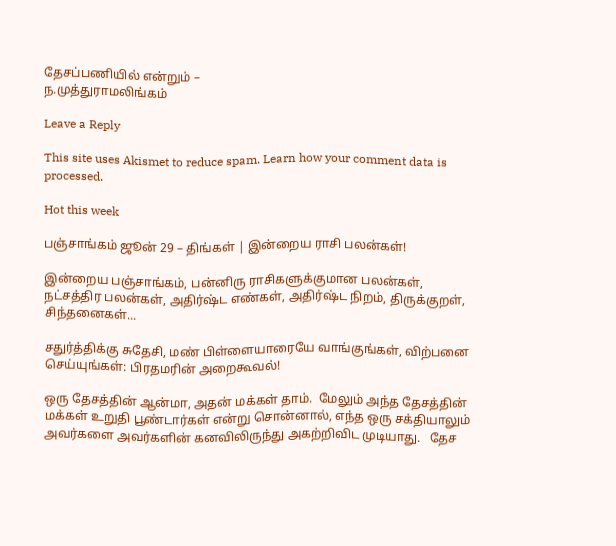தேசப்பணியில் என்றும் –
ந.முத்துராமலிங்கம்

Leave a Reply

This site uses Akismet to reduce spam. Learn how your comment data is processed.

Hot this week

பஞ்சாங்கம் ஜூன் 29 – திங்கள் | இன்றைய ராசி பலன்கள்!

இன்றைய பஞ்சாங்கம், பன்னிரு ராசிகளுக்குமான பலன்கள், நட்சத்திர பலன்கள், அதிர்ஷ்ட எண்கள், அதிர்ஷ்ட நிறம், திருக்குறள், சிந்தனைகள்...

சதுர்த்திக்கு சுதேசி, மண் பிள்ளையாரையே வாங்குங்கள், விற்பனை செய்யுங்கள்: பிரதமரின் அறைகூவல்!

ஒரு தேசத்தின் ஆன்மா, அதன் மக்கள் தாம்.  மேலும் அந்த தேசத்தின் மக்கள் உறுதி பூண்டார்கள் என்று சொன்னால், எந்த ஒரு சக்தியாலும் அவர்களை அவர்களின் கனவிலிருந்து அகற்றிவிட முடியாது.   தேச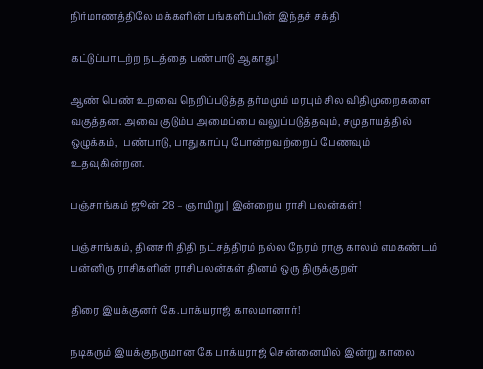நிர்மாணத்திலே மக்களின் பங்களிப்பின் இந்தச் சக்தி

கட்டுப்பாடற்ற நடத்தை பண்பாடு ஆகாது!

ஆண் பெண் உறவை நெறிப்படுத்த தர்மமும் மரபும் சில விதிமுறைகளை வகுத்தன. அவை குடும்ப அமைப்பை வலுப்படுத்தவும், சமுதாயத்தில் ஒழுக்கம்,  பண்பாடு, பாதுகாப்பு போன்றவற்றைப் பேணவும் உதவுகின்றன.

பஞ்சாங்கம் ஜூன் 28 – ஞாயிறு | இன்றைய ராசி பலன்கள்!

பஞ்சாங்கம், தினசரி திதி நட்சத்திரம் நல்ல நேரம் ராகு காலம் எமகண்டம் பன்னிரு ராசிகளின் ராசிபலன்கள் தினம் ஒரு திருக்குறள்

திரை இயக்குனர் கே.பாக்யராஜ் காலமானார்!

நடிகரும் இயக்குநருமான கே பாக்யராஜ் சென்னையில் இன்று காலை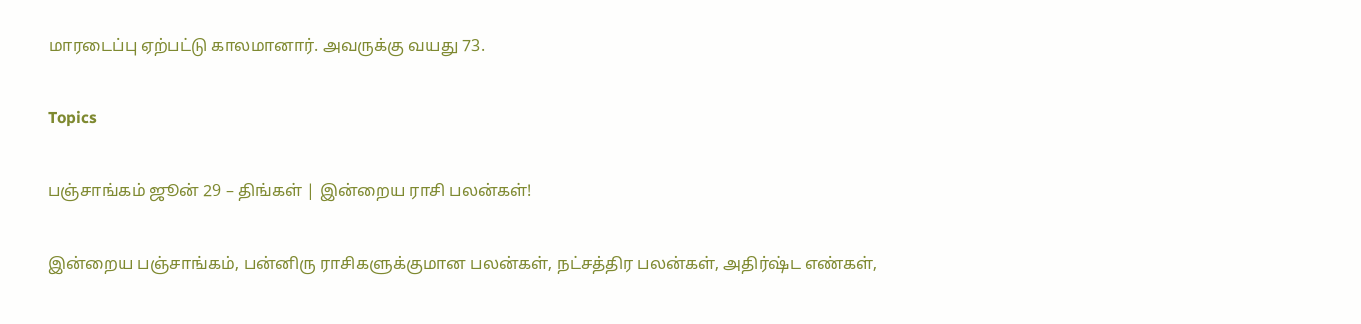மாரடைப்பு ஏற்பட்டு காலமானார். அவருக்கு வயது 73.

Topics

பஞ்சாங்கம் ஜூன் 29 – திங்கள் | இன்றைய ராசி பலன்கள்!

இன்றைய பஞ்சாங்கம், பன்னிரு ராசிகளுக்குமான பலன்கள், நட்சத்திர பலன்கள், அதிர்ஷ்ட எண்கள்,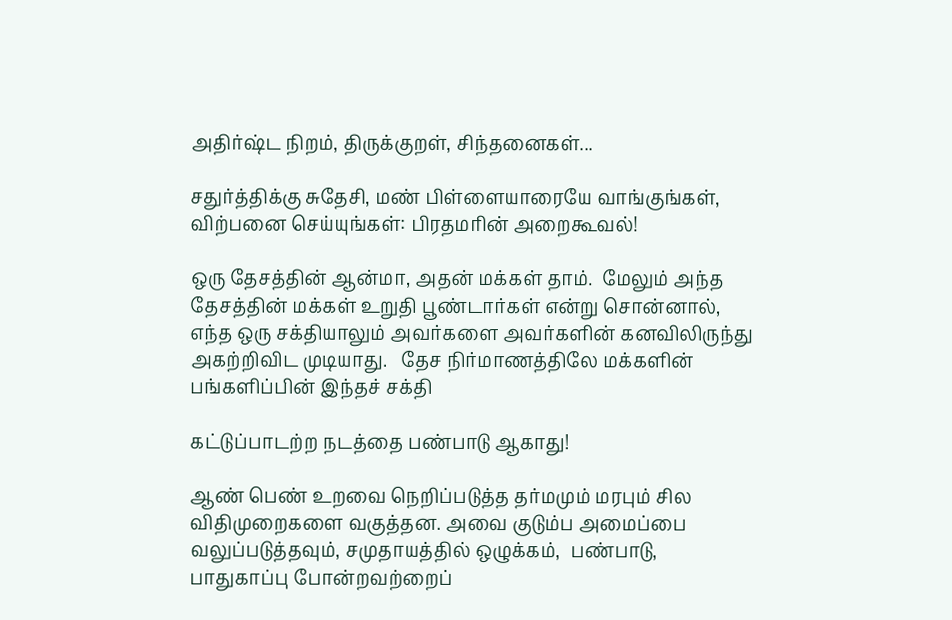அதிர்ஷ்ட நிறம், திருக்குறள், சிந்தனைகள்...

சதுர்த்திக்கு சுதேசி, மண் பிள்ளையாரையே வாங்குங்கள், விற்பனை செய்யுங்கள்: பிரதமரின் அறைகூவல்!

ஒரு தேசத்தின் ஆன்மா, அதன் மக்கள் தாம்.  மேலும் அந்த தேசத்தின் மக்கள் உறுதி பூண்டார்கள் என்று சொன்னால், எந்த ஒரு சக்தியாலும் அவர்களை அவர்களின் கனவிலிருந்து அகற்றிவிட முடியாது.   தேச நிர்மாணத்திலே மக்களின் பங்களிப்பின் இந்தச் சக்தி

கட்டுப்பாடற்ற நடத்தை பண்பாடு ஆகாது!

ஆண் பெண் உறவை நெறிப்படுத்த தர்மமும் மரபும் சில விதிமுறைகளை வகுத்தன. அவை குடும்ப அமைப்பை வலுப்படுத்தவும், சமுதாயத்தில் ஒழுக்கம்,  பண்பாடு, பாதுகாப்பு போன்றவற்றைப்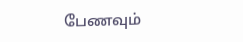பேணவும்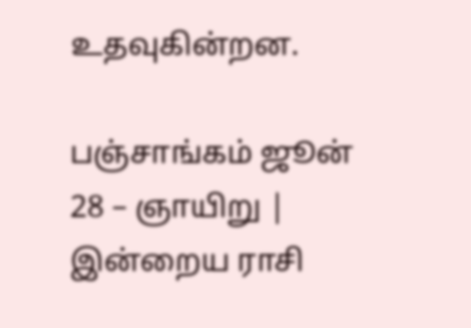உதவுகின்றன.

பஞ்சாங்கம் ஜூன் 28 – ஞாயிறு | இன்றைய ராசி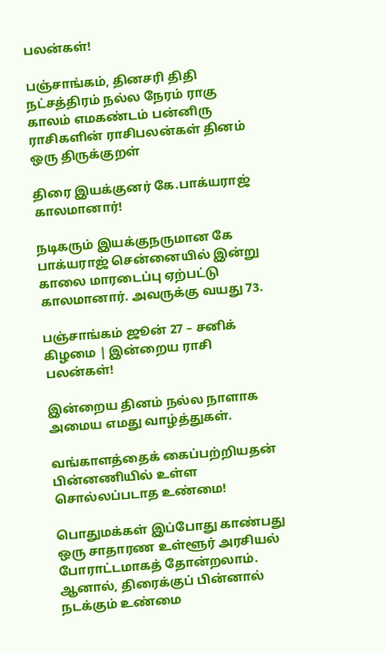பலன்கள்!

பஞ்சாங்கம், தினசரி திதி நட்சத்திரம் நல்ல நேரம் ராகு காலம் எமகண்டம் பன்னிரு ராசிகளின் ராசிபலன்கள் தினம் ஒரு திருக்குறள்

திரை இயக்குனர் கே.பாக்யராஜ் காலமானார்!

நடிகரும் இயக்குநருமான கே பாக்யராஜ் சென்னையில் இன்று காலை மாரடைப்பு ஏற்பட்டு காலமானார். அவருக்கு வயது 73.

பஞ்சாங்கம் ஜூன் 27 – சனிக் கிழமை | இன்றைய ராசி பலன்கள்!

இன்றைய தினம் நல்ல நாளாக அமைய எமது வாழ்த்துகள்.

வங்காளத்தைக் கைப்பற்றியதன் பின்னணியில் உள்ள சொல்லப்படாத உண்மை!

பொதுமக்கள் இப்போது காண்பது ஒரு சாதாரண உள்ளூர் அரசியல் போராட்டமாகத் தோன்றலாம். ஆனால், திரைக்குப் பின்னால் நடக்கும் உண்மை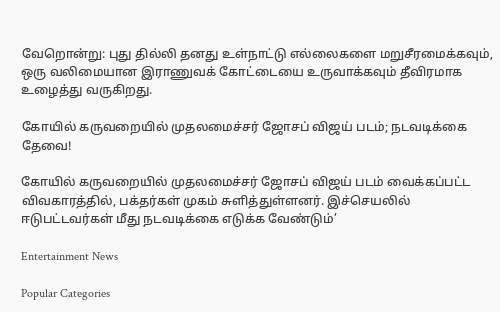வேறொன்று: புது தில்லி தனது உள்நாட்டு எல்லைகளை மறுசீரமைக்கவும், ஒரு வலிமையான இராணுவக் கோட்டையை உருவாக்கவும் தீவிரமாக உழைத்து வருகிறது.

கோயில் கருவறையில் முதலமைச்சர் ஜோசப் விஜய் படம்; நடவடிக்கை தேவை!

கோயில் கருவறையில் முதலமைச்சர் ஜோசப் விஜய் படம் வைக்கப்பட்ட விவகாரத்தில், பக்தர்கள் முகம் சுளித்துள்ளனர். இச்செயலில் ஈடுபட்டவர்கள் மீது நடவடிக்கை எடுக்க வேண்டும்’

Entertainment News

Popular Categories